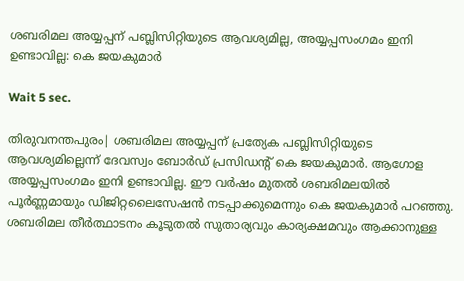ശബരിമല അയ്യപ്പന് പബ്ലിസിറ്റിയുടെ ആവശ്യമില്ല, അയ്യപ്പസംഗമം ഇനി ഉണ്ടാവില്ല: കെ ജയകുമാര്‍

Wait 5 sec.

തിരുവനന്തപുരം| ശബരിമല അയ്യപ്പന് പ്രത്യേക പബ്ലിസിറ്റിയുടെ ആവശ്യമില്ലെന്ന് ദേവസ്വം ബോര്‍ഡ് പ്രസിഡന്റ് കെ ജയകുമാര്‍. ആഗോള അയ്യപ്പസംഗമം ഇനി ഉണ്ടാവില്ല. ഈ വര്‍ഷം മുതല്‍ ശബരിമലയില്‍ പൂര്‍ണ്ണമായും ഡിജിറ്റലൈസേഷന്‍ നടപ്പാക്കുമെന്നും കെ ജയകുമാര്‍ പറഞ്ഞു. ശബരിമല തീര്‍ത്ഥാടനം കൂടുതല്‍ സുതാര്യവും കാര്യക്ഷമവും ആക്കാനുള്ള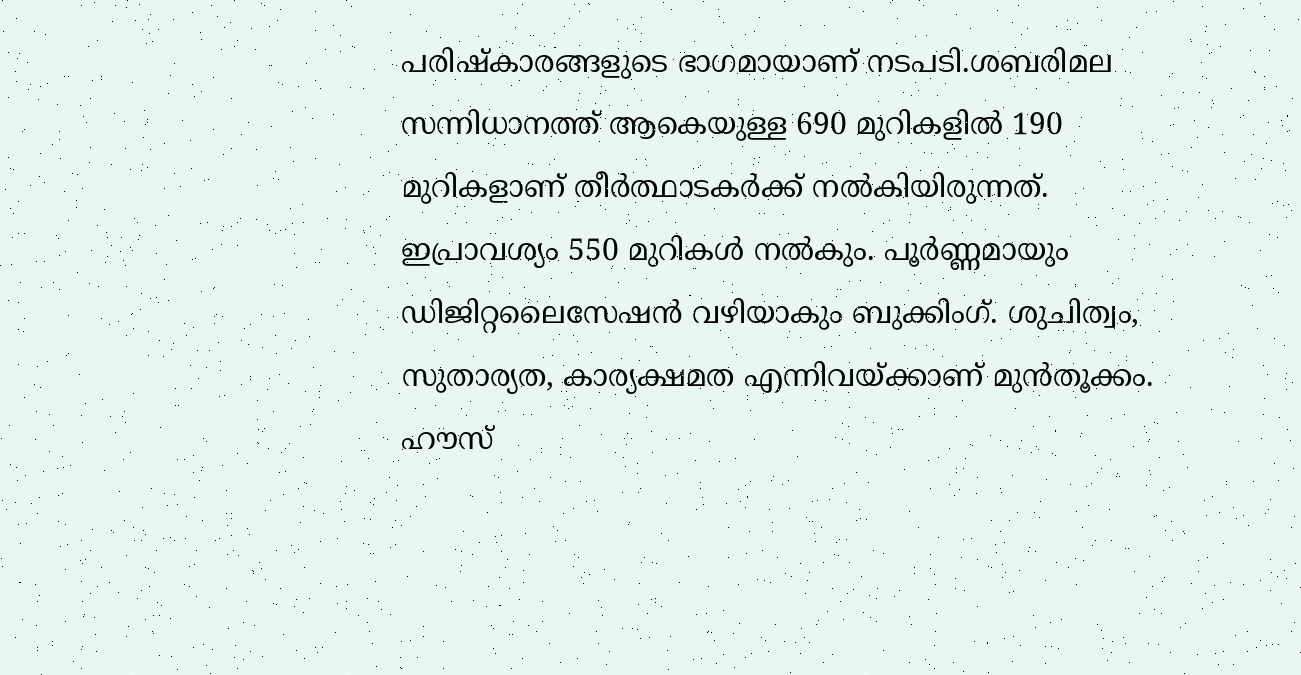പരിഷ്‌കാരങ്ങളുടെ ഭാഗമായാണ് നടപടി.ശബരിമല സന്നിധാനത്ത് ആകെയുള്ള 690 മുറികളില്‍ 190 മുറികളാണ് തീര്‍ത്ഥാടകര്‍ക്ക് നല്‍കിയിരുന്നത്. ഇപ്രാവശ്യം 550 മുറികള്‍ നല്‍കും. പൂര്‍ണ്ണമായും ഡിജിറ്റലൈസേഷന്‍ വഴിയാകും ബുക്കിംഗ്. ശുചിത്വം, സുതാര്യത, കാര്യക്ഷമത എന്നിവയ്ക്കാണ് മുന്‍തൂക്കം. ഹൗസ്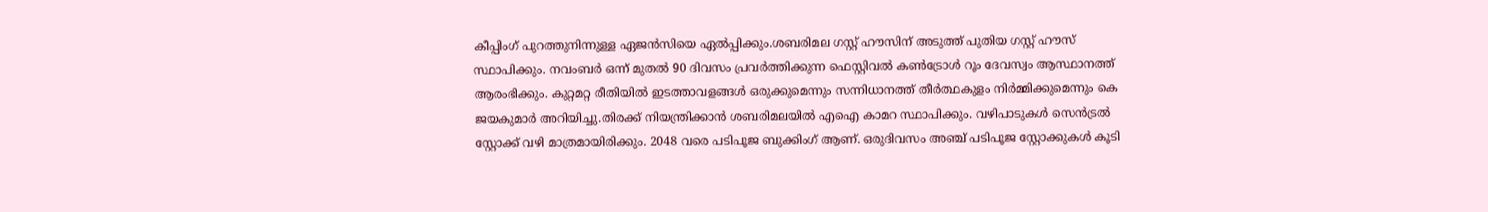കീപ്പിംഗ് പുറത്തുനിന്നുള്ള ഏജന്‍സിയെ ഏല്‍പ്പിക്കും.ശബരിമല ഗസ്റ്റ് ഹൗസിന് അടുത്ത് പുതിയ ഗസ്റ്റ് ഹൗസ് സ്ഥാപിക്കും. നവംബര്‍ ഒന്ന് മുതല്‍ 90 ദിവസം പ്രവര്‍ത്തിക്കുന്ന ഫെസ്റ്റിവല്‍ കണ്‍ട്രോള്‍ റൂം ദേവസ്വം ആസ്ഥാനത്ത് ആരംഭിക്കും. കുറ്റമറ്റ രീതിയില്‍ ഇടത്താവളങ്ങള്‍ ഒരുക്കുമെന്നും സന്നിധാനത്ത് തീര്‍ത്ഥകുളം നിര്‍മ്മിക്കുമെന്നും കെ ജയകുമാര്‍ അറിയിച്ചു.തിരക്ക് നിയന്ത്രിക്കാന്‍ ശബരിമലയില്‍ എഐ കാമറ സ്ഥാപിക്കും. വഴിപാടുകള്‍ സെന്‍ട്രല്‍ സ്റ്റോക്ക് വഴി മാത്രമായിരിക്കും. 2048 വരെ പടിപൂജ ബുക്കിംഗ് ആണ്. ഒരുദിവസം അഞ്ച് പടിപൂജ സ്റ്റോക്കുകള്‍ കൂടി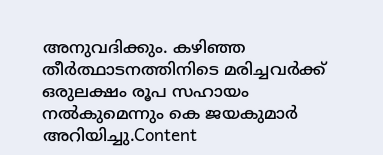അനുവദിക്കും. കഴിഞ്ഞ തീര്‍ത്ഥാടനത്തിനിടെ മരിച്ചവര്‍ക്ക് ഒരുലക്ഷം രൂപ സഹായം നല്‍കുമെന്നും കെ ജയകുമാര്‍ അറിയിച്ചു.Content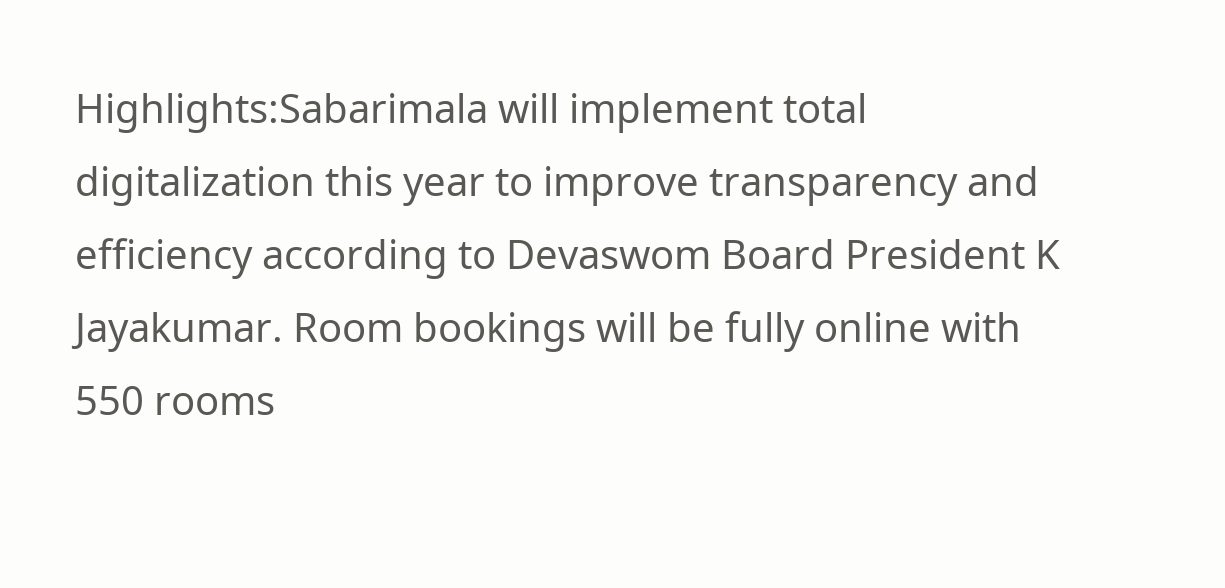Highlights:Sabarimala will implement total digitalization this year to improve transparency and efficiency according to Devaswom Board President K Jayakumar. Room bookings will be fully online with 550 rooms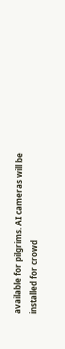available for pilgrims. AI cameras will be installed for crowd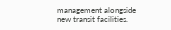management alongside new transit facilities.